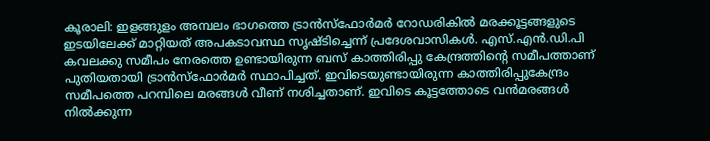കൂരാലി: ഇളങ്ങുളം അമ്പലം ഭാഗത്തെ ട്രാൻസ്ഫോർമർ റോഡരികിൽ മരക്കൂട്ടങ്ങളുടെ ഇടയിലേക്ക് മാറ്റിയത് അപകടാവസ്ഥ സൃഷ്ടിച്ചെന്ന് പ്രദേശവാസികൾ. എസ്.എൻ.ഡി.പി കവലക്കു സമീപം നേരത്തെ ഉണ്ടായിരുന്ന ബസ് കാത്തിരിപ്പു കേന്ദ്രത്തിന്റെ സമീപത്താണ് പുതിയതായി ട്രാൻസ്ഫോർമർ സ്ഥാപിച്ചത്. ഇവിടെയുണ്ടായിരുന്ന കാത്തിരിപ്പുകേന്ദ്രം സമീപത്തെ പറമ്പിലെ മരങ്ങൾ വീണ് നശിച്ചതാണ്. ഇവിടെ കൂട്ടത്തോടെ വൻമരങ്ങൾ നിൽക്കുന്ന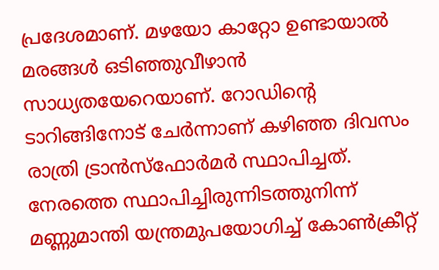പ്രദേശമാണ്. മഴയോ കാറ്റോ ഉണ്ടായാൽ മരങ്ങൾ ഒടിഞ്ഞുവീഴാൻ സാധ്യതയേറെയാണ്. റോഡിന്റെ ടാറിങ്ങിനോട് ചേർന്നാണ് കഴിഞ്ഞ ദിവസം രാത്രി ട്രാൻസ്ഫോർമർ സ്ഥാപിച്ചത്. നേരത്തെ സ്ഥാപിച്ചിരുന്നിടത്തുനിന്ന് മണ്ണുമാന്തി യന്ത്രമുപയോഗിച്ച് കോൺക്രീറ്റ്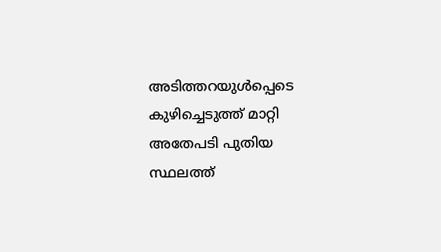അടിത്തറയുൾപ്പെടെ കുഴിച്ചെടുത്ത് മാറ്റി അതേപടി പുതിയ സ്ഥലത്ത്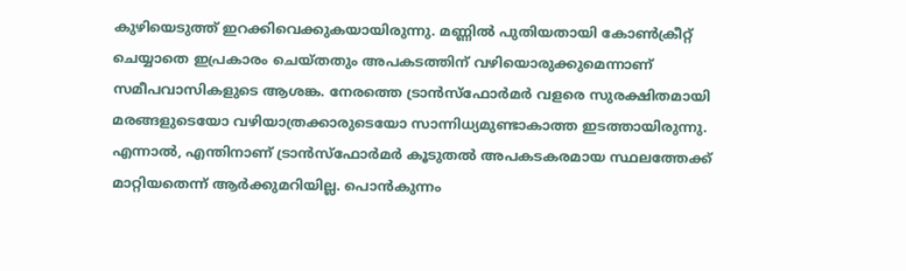കുഴിയെടുത്ത് ഇറക്കിവെക്കുകയായിരുന്നു. മണ്ണിൽ പുതിയതായി കോൺക്രീറ്റ് ചെയ്യാതെ ഇപ്രകാരം ചെയ്തതും അപകടത്തിന് വഴിയൊരുക്കുമെന്നാണ് സമീപവാസികളുടെ ആശങ്ക. നേരത്തെ ട്രാൻസ്ഫോർമർ വളരെ സുരക്ഷിതമായി മരങ്ങളുടെയോ വഴിയാത്രക്കാരുടെയോ സാന്നിധ്യമുണ്ടാകാത്ത ഇടത്തായിരുന്നു. എന്നാൽ, എന്തിനാണ് ട്രാൻസ്ഫോർമർ കൂടുതൽ അപകടകരമായ സ്ഥലത്തേക്ക് മാറ്റിയതെന്ന് ആർക്കുമറിയില്ല. പൊൻകുന്നം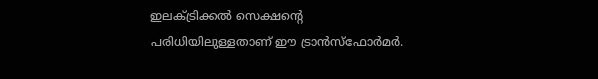ഇലക്ട്രിക്കൽ സെക്ഷന്റെ പരിധിയിലുള്ളതാണ് ഈ ട്രാൻസ്ഫോർമർ.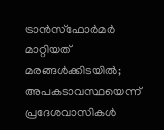ട്രാൻസ്ഫോർമർ മാറ്റിയത് മരങ്ങൾക്കിടയിൽ; അപകടാവസ്ഥയെന്ന് പ്രദേശവാസികൾ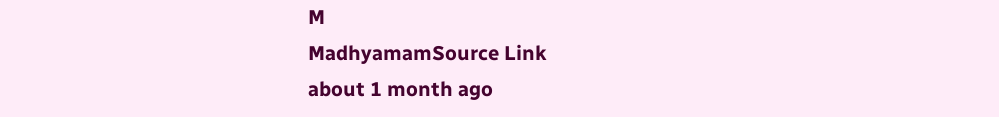M
MadhyamamSource Link
about 1 month ago